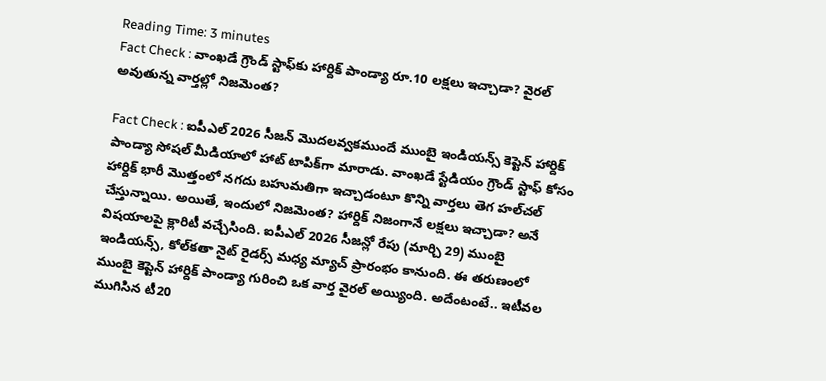Reading Time: 3 minutes
Fact Check : వాంఖడే గ్రౌండ్ స్టాఫ్‌కు హార్దిక్ పాండ్యా రూ.10 లక్షలు ఇచ్చాడా? వైరల్ అవుతున్న వార్తల్లో నిజమెంత?

Fact Check : ఐపీఎల్ 2026 సీజన్ మొదలవ్వకముందే ముంబై ఇండియన్స్ కెప్టెన్ హార్దిక్ పాండ్యా సోషల్ మీడియాలో హాట్ టాపిక్‌గా మారాడు. వాంఖడే స్టేడియం గ్రౌండ్ స్టాఫ్ కోసం హార్దిక్ భారీ మొత్తంలో నగదు బహుమతిగా ఇచ్చాడంటూ కొన్ని వార్తలు తెగ హల్‌చల్ చేస్తున్నాయి. అయితే, ఇందులో నిజమెంత? హార్దిక్ నిజంగానే లక్షలు ఇచ్చాడా? అనే విషయాలపై క్లారిటీ వచ్చేసింది. ఐపీఎల్ 2026 సీజన్లో రేపు (మార్చి 29) ముంబై ఇండియన్స్, కోల్‌కతా నైట్ రైడర్స్ మధ్య మ్యాచ్ ప్రారంభం కానుంది. ఈ తరుణంలో ముంబై కెప్టెన్ హార్దిక్ పాండ్యా గురించి ఒక వార్త వైరల్ అయ్యింది. అదేంటంటే.. ఇటీవల ముగిసిన టీ20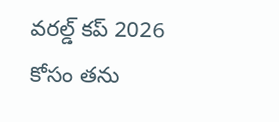వరల్డ్ కప్ 2026 కోసం తను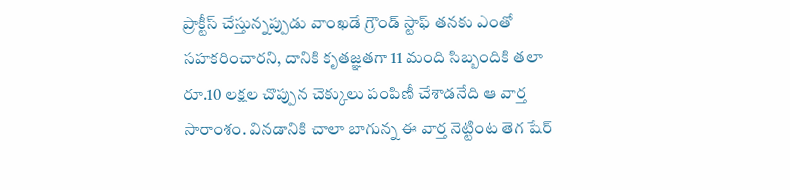ప్రాక్టీస్ చేస్తున్నప్పుడు వాంఖడే గ్రౌండ్ స్టాఫ్ తనకు ఎంతో సహకరించారని, దానికి కృతజ్ఞతగా 11 మంది సిబ్బందికి తలా రూ.10 లక్షల చొప్పున చెక్కులు పంపిణీ చేశాడనేది ఆ వార్త సారాంశం. వినడానికి చాలా బాగున్న ఈ వార్త నెట్టింట తెగ షేర్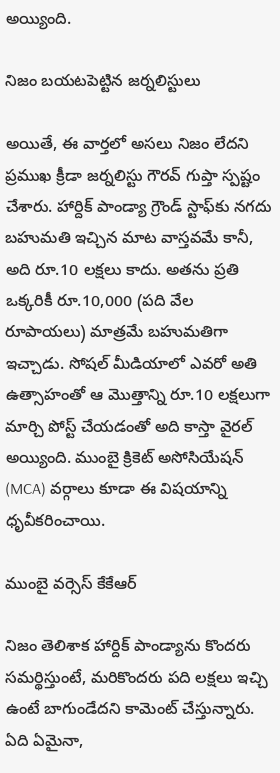అయ్యింది.

నిజం బయటపెట్టిన జర్నలిస్టులు

అయితే, ఈ వార్తలో అసలు నిజం లేదని ప్రముఖ క్రీడా జర్నలిస్టు గౌరవ్ గుప్తా స్పష్టం చేశారు. హార్దిక్ పాండ్యా గ్రౌండ్ స్టాఫ్‌కు నగదు బహుమతి ఇచ్చిన మాట వాస్తవమే కానీ, అది రూ.10 లక్షలు కాదు. అతను ప్రతి ఒక్కరికీ రూ.10,000 (పది వేల రూపాయలు) మాత్రమే బహుమతిగా ఇచ్చాడు. సోషల్ మీడియాలో ఎవరో అతి ఉత్సాహంతో ఆ మొత్తాన్ని రూ.10 లక్షలుగా మార్చి పోస్ట్ చేయడంతో అది కాస్తా వైరల్ అయ్యింది. ముంబై క్రికెట్ అసోసియేషన్ (MCA) వర్గాలు కూడా ఈ విషయాన్ని ధృవీకరించాయి.

ముంబై వర్సెస్ కేకేఆర్

నిజం తెలిశాక హార్దిక్ పాండ్యాను కొందరు సమర్థిస్తుంటే, మరికొందరు పది లక్షలు ఇచ్చి ఉంటే బాగుండేదని కామెంట్ చేస్తున్నారు. ఏది ఏమైనా,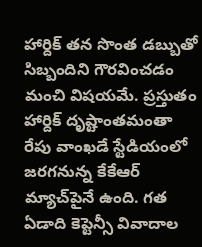హార్దిక్ తన సొంత డబ్బుతో సిబ్బందిని గౌరవించడం మంచి విషయమే. ప్రస్తుతం హార్దిక్ దృష్టాంతమంతా రేపు వాంఖడే స్టేడియంలో జరగనున్న కేకేఆర్ మ్యాచ్‌పైనే ఉంది. గత ఏడాది కెప్టెన్సీ వివాదాల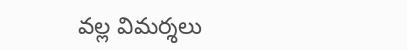వల్ల విమర్శలు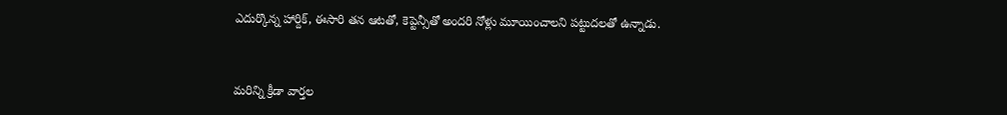ఎదుర్కొన్న హార్దిక్, ఈసారి తన ఆటతో, కెప్టెన్సీతో అందరి నోళ్లు మూయించాలని పట్టుదలతో ఉన్నాడు.



మరిన్ని క్రీడా వార్తల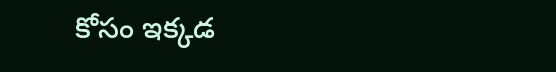కోసం ఇక్కడ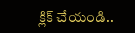క్లిక్ చేయండి..